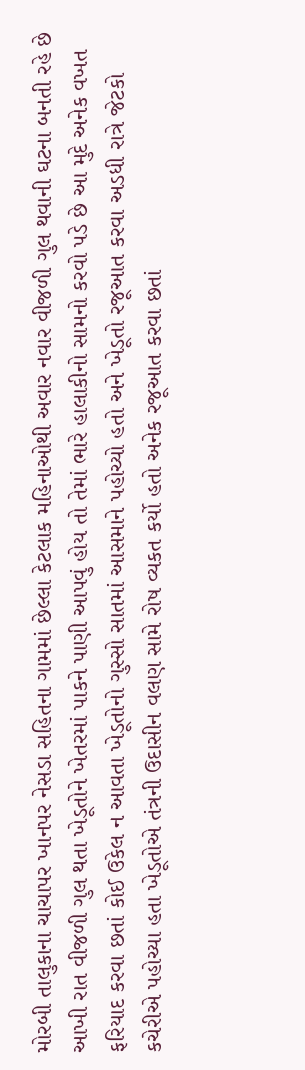મોરબી તાલુકાના ચાચાપર ખાનપર નેસડા સહિતના ગામમાં છેલ્લા કેટલાક મહિનાઓથી અવાર નવાર વીજળી ગુલ થવાની ઘટના બનતી રહે છે આખી રાત વીજળી ગુલ થતા ખેડૂતોને ખેતરમાં પાકને પાણી આપવું હોય તો તેમાં ભારે હાલાકીનો સામનો કરવો પડે છે આ મુદે અનેક વખત ફરિયાદ કરવા છતાં કોઈ ઉકેલ ન આવતા ખેડૂતોનો ગુસ્સો સાતમાં આસમાને પહોચ્યો હતો અને ખેડૂતો રજૂઆત કરવા અડધી રાત્રે જેટકો કચેરીએ પહોચ્યા હતા ખેડૂતોએ તંત્રની ઉદાસીન વલણ સામે રોષ વ્યકત કર્યો હતો અનેક રજૂઆત કરવા છતાં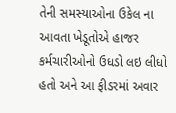તેની સમસ્યાઓના ઉકેલ ના આવતા ખેડૂતોએ હાજર કર્મચારીઓનો ઉધડો લઇ લીધો હતો અને આ ફીડરમાં અવાર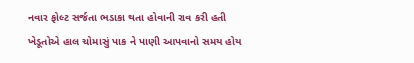નવાર ફોલ્ટ સર્જતા ભડાકા થતા હોવાની રાવ કરી હતી ખેડૂતોએ હાલ ચોમાસું પાક ને પાણી આપવાનો સમય હોય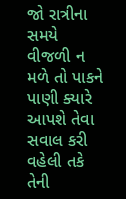જો રાત્રીના સમયે વીજળી ન મળે તો પાકને પાણી ક્યારે આપશે તેવા સવાલ કરી વહેલી તકે તેની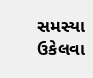સમસ્યા ઉકેલવા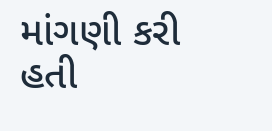માંગણી કરી હતી